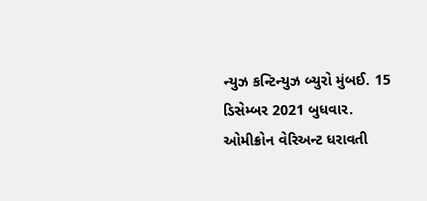ન્યુઝ કન્ટિન્યુઝ બ્યુરો મુંબઈ. 15 ડિસેમ્બર 2021 બુધવાર. ઓમીક્રોન વેરિઅન્ટ ધરાવતી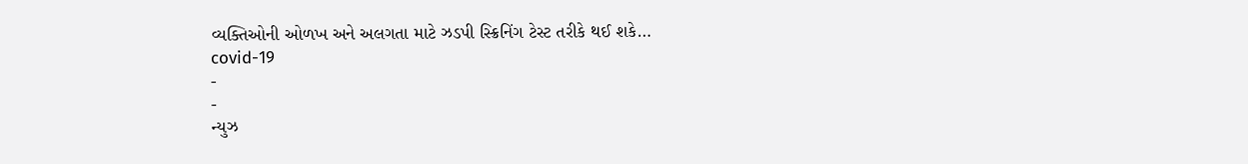વ્યક્તિઓની ઓળખ અને અલગતા માટે ઝડપી સ્ક્રિનિંગ ટેસ્ટ તરીકે થઈ શકે…
covid-19
-
-
ન્યુઝ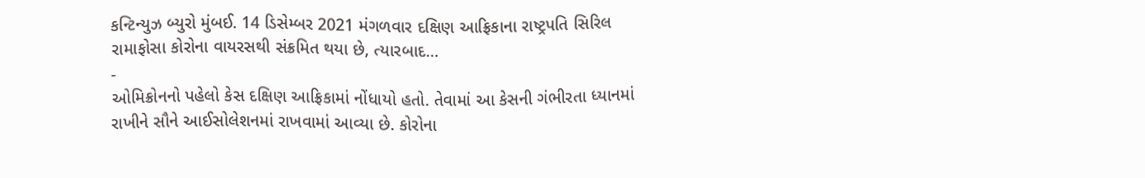કન્ટિન્યુઝ બ્યુરો મુંબઈ. 14 ડિસેમ્બર 2021 મંગળવાર દક્ષિણ આફ્રિકાના રાષ્ટ્રપતિ સિરિલ રામાફોસા કોરોના વાયરસથી સંક્રમિત થયા છે, ત્યારબાદ…
-
ઓમિક્રોનનો પહેલો કેસ દક્ષિણ આફ્રિકામાં નોંધાયો હતો. તેવામાં આ કેસની ગંભીરતા ધ્યાનમાં રાખીને સૌને આઈસોલેશનમાં રાખવામાં આવ્યા છે. કોરોના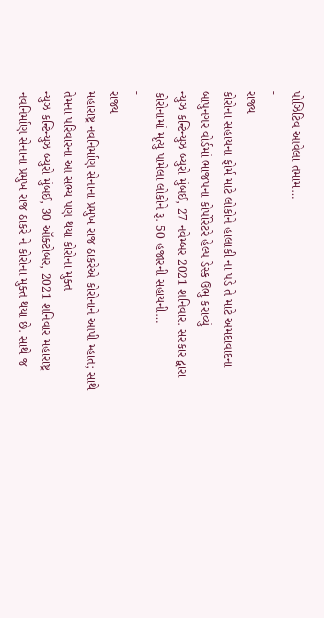પોઝિટિવ આવેલા તમામ…
-
રાજ્ય
કોરોના સહાયના ફોર્મ માટે લોકોને હાલાકી ના પડે તે માટે અમદાવાદના બાપુનગર વોર્ડમાં ભાજપના કોર્પોરેટરે હેલ્પ ડેસ્ક ઉભુ કરાવ્યું
ન્યુઝ કન્ટિન્યુઝ બ્યુરો મુંબઈ, 27 નવેમ્બર 2021 શનિવાર. સરકાર દ્વારા કોરોનામાં મૃત્યુ પામેલા લોકોને રૂ. 50 હજારની સહાયની…
-
રાજ્ય
મહારાષ્ટ્ર નવનિર્માણ સેનાના પ્રમુખ રાજ ઠાકરેએ કોરોનાને આપી મ્હાત; સાથે તેમના પરિવારના આ સભ્ય પણ થયા કોરોના મુક્ત
ન્યુઝ કન્ટિન્યુઝ બ્યુરો મુંબઈ, 30 ઑક્ટોબર, 2021 શનિવાર મહારાષ્ટ્ર નવનિર્માણ સેનાના પ્રમુખ રાજ ઠાકરે ને કોરોના મુક્ત થયા છે. સાથે જ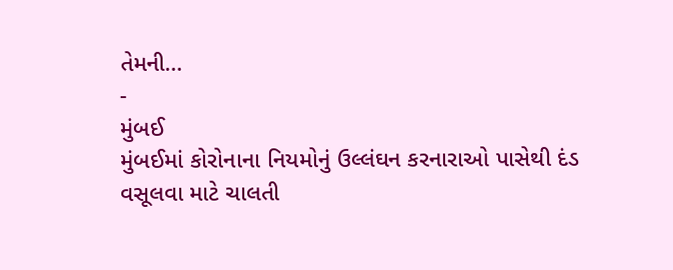તેમની…
-
મુંબઈ
મુંબઈમાં કોરોનાના નિયમોનું ઉલ્લંઘન કરનારાઓ પાસેથી દંડ વસૂલવા માટે ચાલતી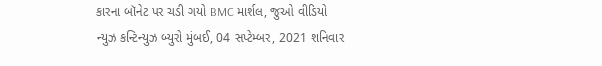કારના બૉનેટ પર ચડી ગયો BMC માર્શલ, જુઓ વીડિયો
ન્યુઝ કન્ટિન્યુઝ બ્યુરો મુંબઈ, 04 સપ્ટેમ્બર, 2021 શનિવાર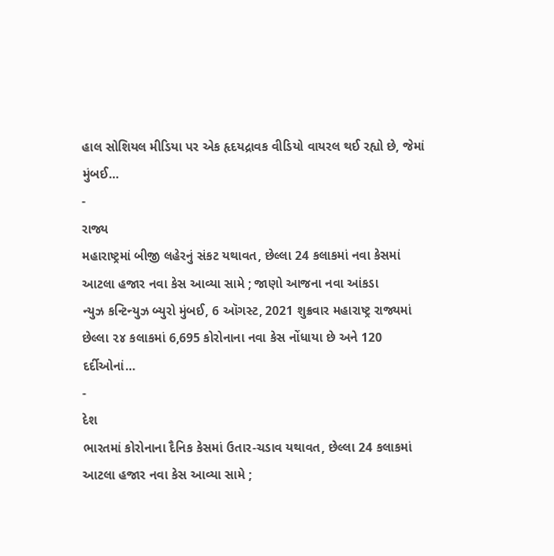હાલ સોશિયલ મીડિયા પર એક હૃદયદ્રાવક વીડિયો વાયરલ થઈ રહ્યો છે, જેમાં મુંબઈ…
-
રાજ્ય
મહારાષ્ટ્રમાં બીજી લહેરનું સંકટ યથાવત, છેલ્લા 24 કલાકમાં નવા કેસમાં આટલા હજાર નવા કેસ આવ્યા સામે ; જાણો આજના નવા આંકડા
ન્યુઝ કન્ટિન્યુઝ બ્યુરો મુંબઈ, 6 ઑગસ્ટ, 2021 શુક્રવાર મહારાષ્ટ્ર રાજ્યમાં છેલ્લા ૨૪ કલાકમાં 6,695 કોરોનાના નવા કેસ નોંધાયા છે અને 120 દર્દીઓનાં…
-
દેશ
ભારતમાં કોરોનાના દૈનિક કેસમાં ઉતાર-ચડાવ યથાવત, છેલ્લા 24 કલાકમાં આટલા હજાર નવા કેસ આવ્યા સામે ;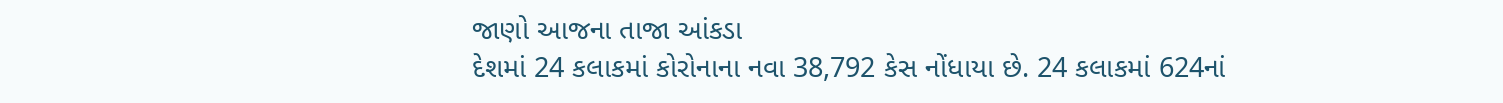જાણો આજના તાજા આંકડા
દેશમાં 24 કલાકમાં કોરોનાના નવા 38,792 કેસ નોંધાયા છે. 24 કલાકમાં 624નાં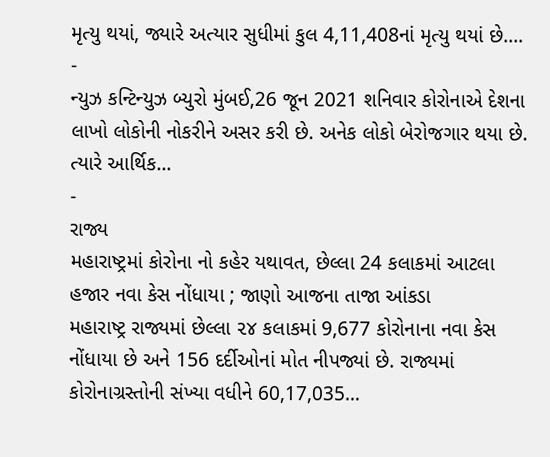મૃત્યુ થયાં, જ્યારે અત્યાર સુધીમાં કુલ 4,11,408નાં મૃત્યુ થયાં છે.…
-
ન્યુઝ કન્ટિન્યુઝ બ્યુરો મુંબઈ,26 જૂન 2021 શનિવાર કોરોનાએ દેશના લાખો લોકોની નોકરીને અસર કરી છે. અનેક લોકો બેરોજગાર થયા છે. ત્યારે આર્થિક…
-
રાજ્ય
મહારાષ્ટ્રમાં કોરોના નો કહેર યથાવત, છેલ્લા 24 કલાકમાં આટલા હજાર નવા કેસ નોંધાયા ; જાણો આજના તાજા આંકડા
મહારાષ્ટ્ર રાજ્યમાં છેલ્લા ૨૪ કલાકમાં 9,677 કોરોનાના નવા કેસ નોંધાયા છે અને 156 દર્દીઓનાં મોત નીપજ્યાં છે. રાજ્યમાં કોરોનાગ્રસ્તોની સંખ્યા વધીને 60,17,035…